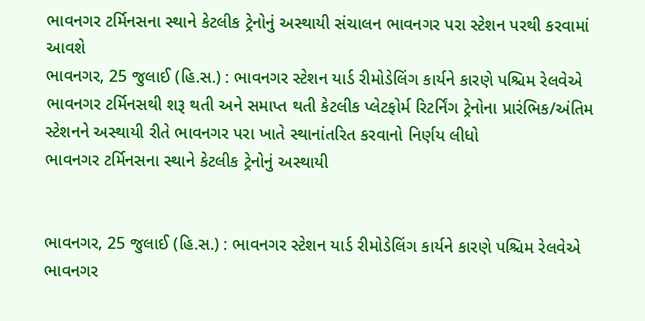ભાવનગર ટર્મિનસના સ્થાને કેટલીક ટ્રેનોનું અસ્થાયી સંચાલન ભાવનગર પરા સ્ટેશન પરથી કરવામાં આવશે
ભાવનગર, 25 જુલાઈ (હિ.સ.) : ભાવનગર સ્ટેશન યાર્ડ રીમોડેલિંગ કાર્યને કારણે પશ્ચિમ રેલવેએ ભાવનગર ટર્મિનસથી શરૂ થતી અને સમાપ્ત થતી કેટલીક પ્લેટફોર્મ રિટર્નિંગ ટ્રેનોના પ્રારંભિક/અંતિમ સ્ટેશનને અસ્થાયી રીતે ભાવનગર પરા ખાતે સ્થાનાંતરિત કરવાનો નિર્ણય લીધો
ભાવનગર ટર્મિનસના સ્થાને કેટલીક ટ્રેનોનું અસ્થાયી


ભાવનગર, 25 જુલાઈ (હિ.સ.) : ભાવનગર સ્ટેશન યાર્ડ રીમોડેલિંગ કાર્યને કારણે પશ્ચિમ રેલવેએ ભાવનગર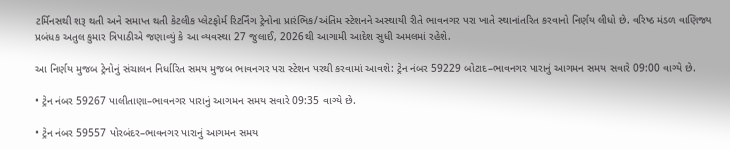ટર્મિનસથી શરૂ થતી અને સમાપ્ત થતી કેટલીક પ્લેટફોર્મ રિટર્નિંગ ટ્રેનોના પ્રારંભિક/અંતિમ સ્ટેશનને અસ્થાયી રીતે ભાવનગર પરા ખાતે સ્થાનાંતરિત કરવાનો નિર્ણય લીધો છે. વરિષ્ઠ મંડળ વાણિજ્ય પ્રબંધક અતુલ કુમાર ત્રિપાઠીએ જણાવ્યું કે આ વ્યવસ્થા 27 જુલાઈ, 2026થી આગામી આદેશ સુધી અમલમાં રહેશે.

આ નિર્ણય મુજબ ટ્રેનોનું સંચાલન નિર્ધારિત સમય મુજબ ભાવનગર પરા સ્ટેશન પરથી કરવામાં આવશે: ટ્રેન નંબર 59229 બોટાદ–ભાવનગર પારાનું આગમન સમય સવારે 09:00 વાગ્યે છે.

• ટ્રેન નંબર 59267 પાલીતાણા–ભાવનગર પારાનું આગમન સમય સવારે 09:35 વાગ્યે છે.

• ટ્રેન નંબર 59557 પોરબંદર–ભાવનગર પારાનું આગમન સમય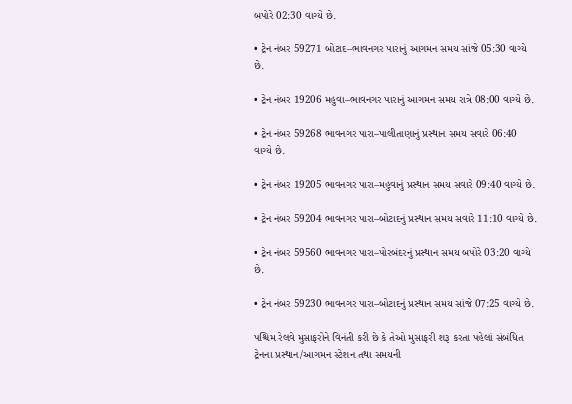બપોરે 02:30 વાગ્યે છે.

• ટ્રેન નંબર 59271 બોટાદ–ભાવનગર પારાનું આગમન સમય સાંજે 05:30 વાગ્યે છે.

• ટ્રેન નંબર 19206 મહુવા–ભાવનગર પારાનું આગમન સમય રાત્રે 08:00 વાગ્યે છે.

• ટ્રેન નંબર 59268 ભાવનગર પારા–પાલીતાણાનું પ્રસ્થાન સમય સવારે 06:40 વાગ્યે છે.

• ટ્રેન નંબર 19205 ભાવનગર પારા–મહુવાનું પ્રસ્થાન સમય સવારે 09:40 વાગ્યે છે.

• ટ્રેન નંબર 59204 ભાવનગર પારા–બોટાદનું પ્રસ્થાન સમય સવારે 11:10 વાગ્યે છે.

• ટ્રેન નંબર 59560 ભાવનગર પારા–પોરબંદરનું પ્રસ્થાન સમય બપોરે 03:20 વાગ્યે છે.

• ટ્રેન નંબર 59230 ભાવનગર પારા–બોટાદનું પ્રસ્થાન સમય સાંજે 07:25 વાગ્યે છે.

પશ્ચિમ રેલવે મુસાફરોને વિનંતી કરી છે કે તેઓ મુસાફરી શરૂ કરતા પહેલાં સંબંધિત ટ્રેનના પ્રસ્થાન/આગમન સ્ટેશન તથા સમયની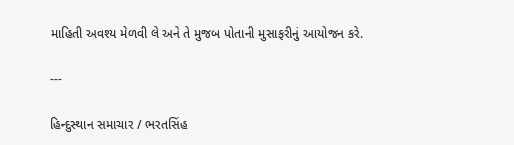માહિતી અવશ્ય મેળવી લે અને તે મુજબ પોતાની મુસાફરીનું આયોજન કરે.

---

હિન્દુસ્થાન સમાચાર / ભરતસિંહ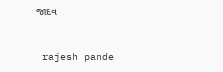જાદવ


 rajesh pande